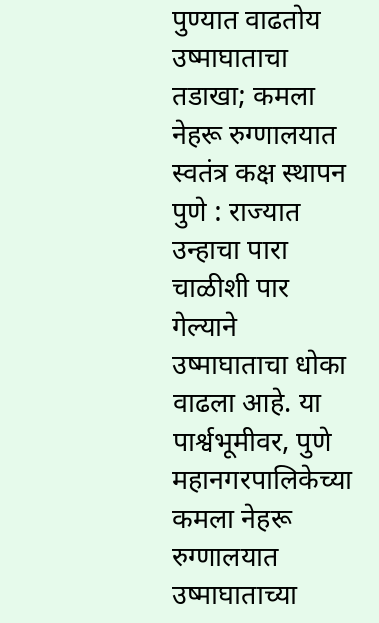पुण्यात वाढतोय उष्माघाताचा तडाखा; कमला नेहरू रुग्णालयात स्वतंत्र कक्ष स्थापन
पुणे : राज्यात उन्हाचा पारा चाळीशी पार गेल्याने उष्माघाताचा धोका वाढला आहे. या पार्श्वभूमीवर, पुणे महानगरपालिकेच्या कमला नेहरू रुग्णालयात उष्माघाताच्या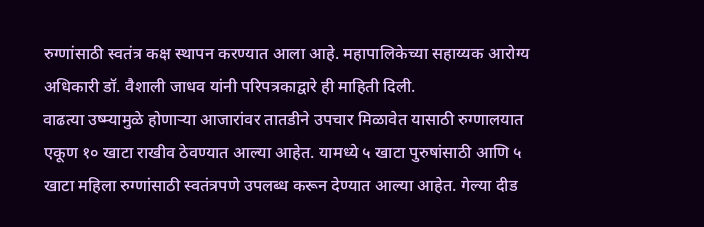रुग्णांसाठी स्वतंत्र कक्ष स्थापन करण्यात आला आहे. महापालिकेच्या सहाय्यक आरोग्य अधिकारी डॉ. वैशाली जाधव यांनी परिपत्रकाद्वारे ही माहिती दिली.
वाढत्या उष्म्यामुळे होणाऱ्या आजारांवर तातडीने उपचार मिळावेत यासाठी रुग्णालयात एकूण १० खाटा राखीव ठेवण्यात आल्या आहेत. यामध्ये ५ खाटा पुरुषांसाठी आणि ५ खाटा महिला रुग्णांसाठी स्वतंत्रपणे उपलब्ध करून देण्यात आल्या आहेत. गेल्या दीड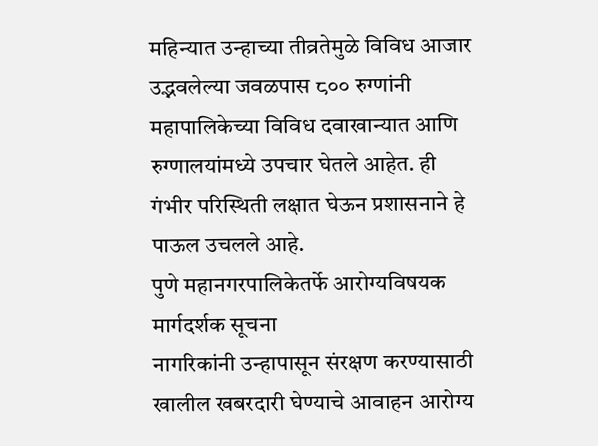महिन्यात उन्हाच्या तीव्रतेमुळे विविध आजार उद्भवलेल्या जवळपास ८०० रुग्णांनी महापालिकेच्या विविध दवाखान्यात आणि रुग्णालयांमध्ये उपचार घेतले आहेत. ही गंभीर परिस्थिती लक्षात घेऊन प्रशासनाने हे पाऊल उचलले आहे.
पुणे महानगरपालिकेतर्फे आरोग्यविषयक मार्गदर्शक सूचना
नागरिकांनी उन्हापासून संरक्षण करण्यासाठी खालील खबरदारी घेण्याचे आवाहन आरोग्य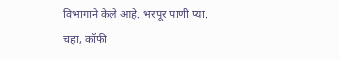विभागाने केले आहे. भरपूर पाणी प्या. चहा, कॉफी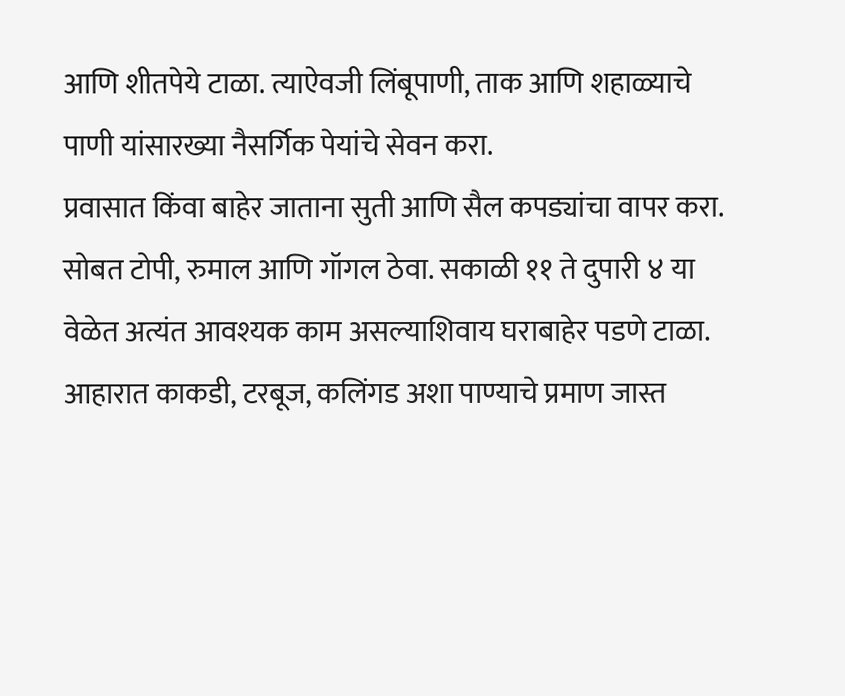आणि शीतपेये टाळा. त्याऐवजी लिंबूपाणी, ताक आणि शहाळ्याचे पाणी यांसारख्या नैसर्गिक पेयांचे सेवन करा.
प्रवासात किंवा बाहेर जाताना सुती आणि सैल कपड्यांचा वापर करा. सोबत टोपी, रुमाल आणि गॉगल ठेवा. सकाळी ११ ते दुपारी ४ या वेळेत अत्यंत आवश्यक काम असल्याशिवाय घराबाहेर पडणे टाळा. आहारात काकडी, टरबूज, कलिंगड अशा पाण्याचे प्रमाण जास्त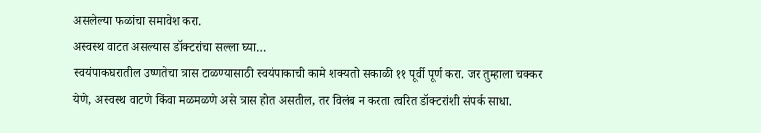असलेल्या फळांचा समावेश करा.
अस्वस्थ वाटत असल्यास डॉक्टरांचा सल्ला घ्या…
स्वयंपाकघरातील उष्णतेचा त्रास टाळण्यासाठी स्वयंपाकाची कामे शक्यतो सकाळी ११ पूर्वी पूर्ण करा. जर तुम्हाला चक्कर येणे, अस्वस्थ वाटणे किंवा मळमळणे असे त्रास होत असतील, तर विलंब न करता त्वरित डॉक्टरांशी संपर्क साधा.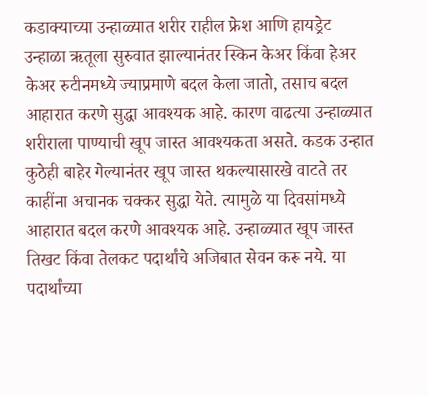कडाक्याच्या उन्हाळ्यात शरीर राहील फ्रेश आणि हायड्रेट
उन्हाळा ऋतूला सुरुवात झाल्यानंतर स्किन केअर किंवा हेअर केअर रुटीनमध्ये ज्याप्रमाणे बदल केला जातो, तसाच बदल आहारात करणे सुद्धा आवश्यक आहे. कारण वाढत्या उन्हाळ्यात शरीराला पाण्याची खूप जास्त आवश्यकता असते. कडक उन्हात कुठेही बाहेर गेल्यानंतर खूप जास्त थकल्यासारखे वाटते तर काहींना अचानक चक्कर सुद्धा येते. त्यामुळे या दिवसांमध्ये आहारात बदल करणे आवश्यक आहे. उन्हाळ्यात खूप जास्त तिखट किंवा तेलकट पदार्थांचे अजिबात सेवन करू नये. या पदार्थांच्या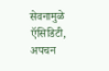सेवनामुळे ऍसिडिटी, अपचन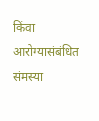किंवा आरोग्यासंबंधित संमस्या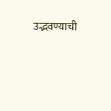उद्भवण्याची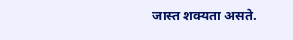जास्त शक्यता असते.